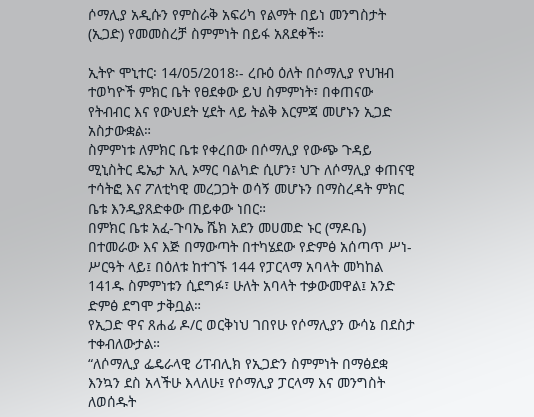ሶማሊያ አዲሱን የምስራቅ አፍሪካ የልማት በይነ መንግስታት (ኢጋድ) የመመስረቻ ስምምነት በይፋ አጸደቀች።

ኢትዮ ሞኒተር፡ 14/05/2018፡- ረቡዕ ዕለት በሶማሊያ የህዝብ ተወካዮች ምክር ቤት የፀደቀው ይህ ስምምነት፣ በቀጠናው የትብብር እና የውህደት ሂደት ላይ ትልቅ እርምጃ መሆኑን ኢጋድ አስታውቋል።
ስምምነቱ ለምክር ቤቱ የቀረበው በሶማሊያ የውጭ ጉዳይ ሚኒስትር ዴኤታ አሊ ኦማር ባልካድ ሲሆን፣ ህጉ ለሶማሊያ ቀጠናዊ ተሳትፎ እና ፖለቲካዊ መረጋጋት ወሳኝ መሆኑን በማስረዳት ምክር ቤቱ እንዲያጸድቀው ጠይቀው ነበር።
በምክር ቤቱ አፈ-ጉባኤ ሼክ አደን መሀመድ ኑር (ማዶቤ) በተመራው እና እጅ በማውጣት በተካሄደው የድምፅ አሰጣጥ ሥነ-ሥርዓት ላይ፤ በዕለቱ ከተገኙ 144 የፓርላማ አባላት መካከል 141ዱ ስምምነቱን ሲደግፉ፣ ሁለት አባላት ተቃውመዋል፤ አንድ ድምፅ ደግሞ ታቅቧል።
የኢጋድ ዋና ጸሐፊ ዶ/ር ወርቅነህ ገበየሁ የሶማሊያን ውሳኔ በደስታ ተቀብለውታል።
“ለሶማሊያ ፌዴራላዊ ሪፐብሊክ የኢጋድን ስምምነት በማፅደቋ እንኳን ደስ አላችሁ እላለሁ፤ የሶማሊያ ፓርላማ እና መንግስት ለወሰዱት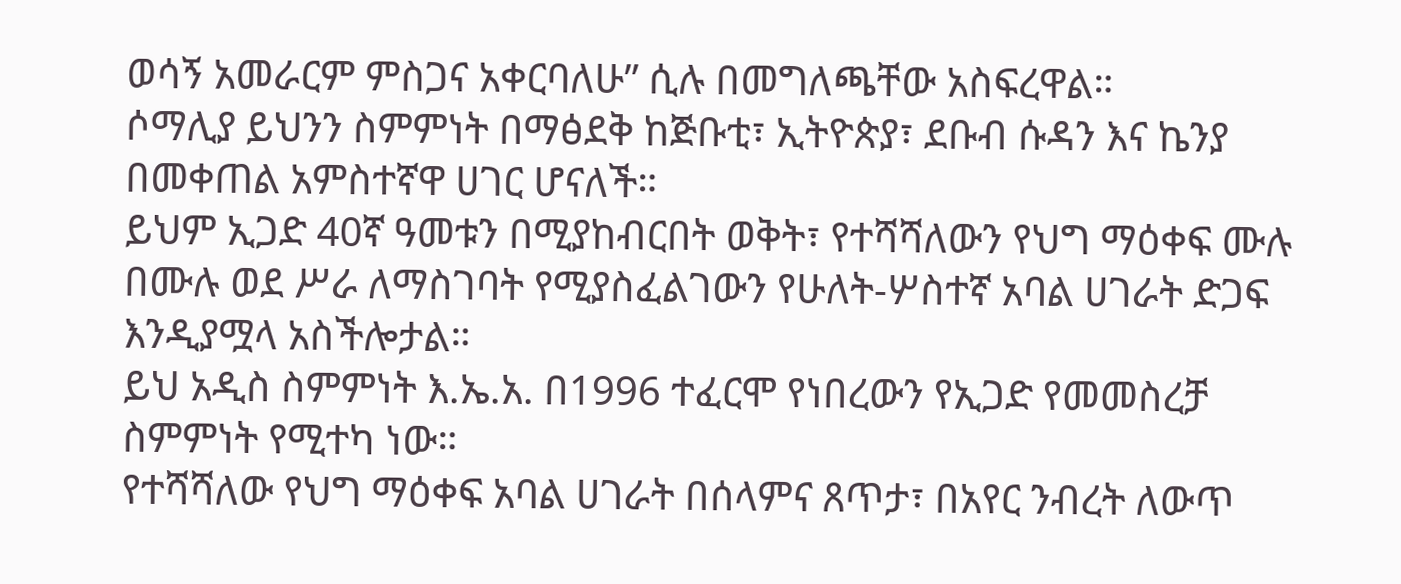ወሳኝ አመራርም ምስጋና አቀርባለሁ” ሲሉ በመግለጫቸው አስፍረዋል።
ሶማሊያ ይህንን ስምምነት በማፅደቅ ከጅቡቲ፣ ኢትዮጵያ፣ ደቡብ ሱዳን እና ኬንያ በመቀጠል አምስተኛዋ ሀገር ሆናለች።
ይህም ኢጋድ 40ኛ ዓመቱን በሚያከብርበት ወቅት፣ የተሻሻለውን የህግ ማዕቀፍ ሙሉ በሙሉ ወደ ሥራ ለማስገባት የሚያስፈልገውን የሁለት-ሦስተኛ አባል ሀገራት ድጋፍ እንዲያሟላ አስችሎታል።
ይህ አዲስ ስምምነት እ.ኤ.አ. በ1996 ተፈርሞ የነበረውን የኢጋድ የመመስረቻ ስምምነት የሚተካ ነው።
የተሻሻለው የህግ ማዕቀፍ አባል ሀገራት በሰላምና ጸጥታ፣ በአየር ንብረት ለውጥ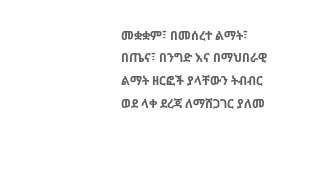መቋቋም፣ በመሰረተ ልማት፣ በጤና፣ በንግድ እና በማህበራዊ ልማት ዘርፎች ያላቸውን ትብብር ወደ ላቀ ደረጃ ለማሸጋገር ያለመ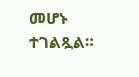መሆኑ ተገልጿል።